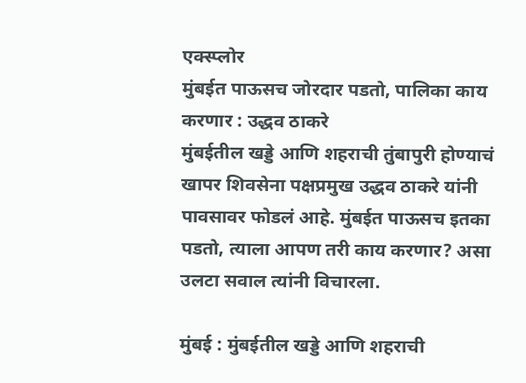एक्स्प्लोर
मुंबईत पाऊसच जोरदार पडतो, पालिका काय करणार : उद्धव ठाकरे
मुंबईतील खड्डे आणि शहराची तुंबापुरी होण्याचं खापर शिवसेना पक्षप्रमुख उद्धव ठाकरे यांनी पावसावर फोडलं आहे. मुंबईत पाऊसच इतका पडतो, त्याला आपण तरी काय करणार? असा उलटा सवाल त्यांनी विचारला.

मुंबई : मुंबईतील खड्डे आणि शहराची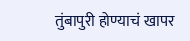तुंबापुरी होण्याचं खापर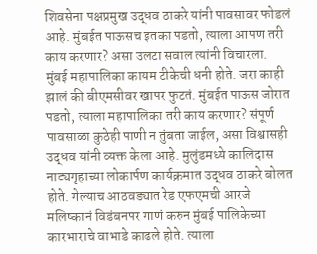शिवसेना पक्षप्रमुख उद्धव ठाकरे यांनी पावसावर फोडलं आहे. मुंबईत पाऊसच इतका पडतो, त्याला आपण तरी काय करणार? असा उलटा सवाल त्यांनी विचारला. मुंबई महापालिका कायम टीकेची धनी होते. जरा काही झालं की बीएमसीवर खापर फुटतं. मुंबईत पाऊस जोरात पडतो, त्याला महापालिका तरी काय करणार? संपूर्ण पावसाळा कुठेही पाणी न तुंबता जाईल, असा विश्वासही उद्धव यांनी व्यक्त केला आहे. मुलुंडमध्ये कालिदास नाट्यगृहाच्या लोकार्पण कार्यक्रमात उद्धव ठाकरे बोलत होते. गेल्याच आठवड्यात रेड एफएमची आरजे मलिष्कानं विडंबनपर गाणं करुन मुंबई पालिकेच्या कारभाराचे वाभाडे काढले होते. त्याला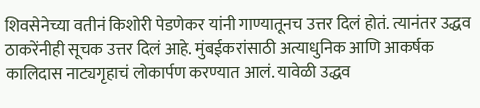शिवसेनेच्या वतीनं किशोरी पेडणेकर यांनी गाण्यातूनच उत्तर दिलं होतं. त्यानंतर उद्धव ठाकरेंनीही सूचक उत्तर दिलं आहे. मुंबईकरांसाठी अत्याधुनिक आणि आकर्षक कालिदास नाट्यगृहाचं लोकार्पण करण्यात आलं. यावेळी उद्धव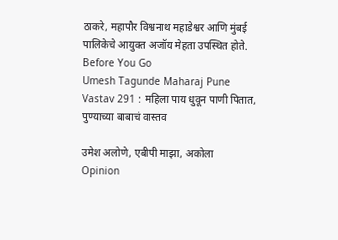ठाकरे, महापौर विश्वनाथ महाडेश्वर आणि मुंबई पालिकेचे आयुक्त अजॉय मेहता उपस्थित होते.
Before You Go
Umesh Tagunde Maharaj Pune Vastav 291 : महिला पाय धुवून पाणी पितात, पुण्याच्या बाबाचं वास्तव

उमेश अलोणे, एबीपी माझा, अकोला
Opinion